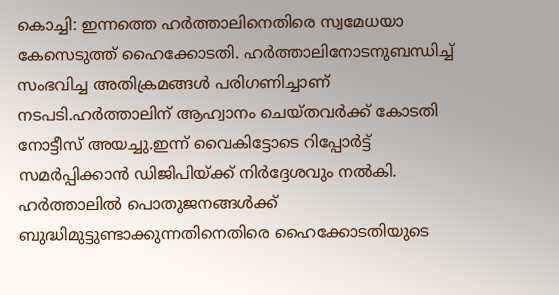കൊച്ചി: ഇന്നത്തെ ഹർത്താലിനെതിരെ സ്വമേധയാ കേസെടുത്ത് ഹൈക്കോടതി. ഹർത്താലിനോടനുബന്ധിച്ച് സംഭവിച്ച അതിക്രമങ്ങൾ പരിഗണിച്ചാണ് നടപടി.ഹർത്താലിന് ആഹ്വാനം ചെയ്തവർക്ക് കോടതി നോട്ടീസ് അയച്ചു.ഇന്ന് വൈകിട്ടോടെ റിപ്പോർട്ട് സമർപ്പിക്കാൻ ഡിജിപിയ്ക്ക് നിർദ്ദേശവും നൽകി.
ഹർത്താലിൽ പൊതുജനങ്ങൾക്ക് ബുദ്ധിമുട്ടുണ്ടാക്കുന്നതിനെതിരെ ഹൈക്കോടതിയുടെ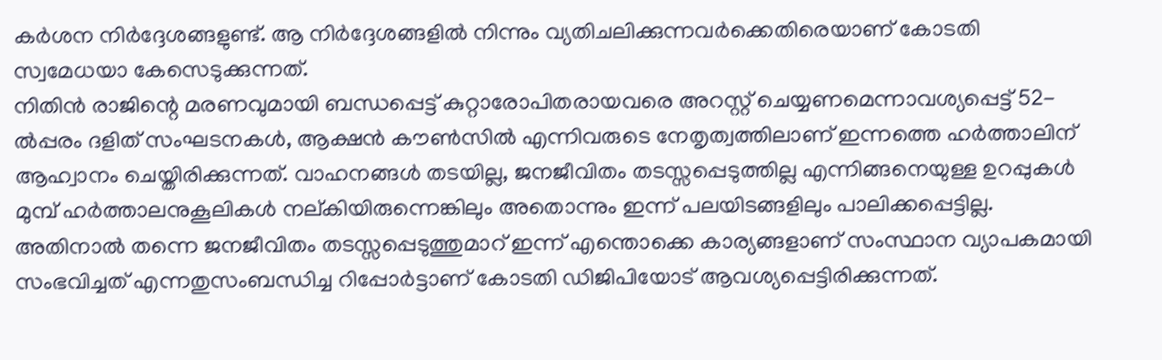കർശന നിർദ്ദേശങ്ങളുണ്ട്. ആ നിർദ്ദേശങ്ങളിൽ നിന്നും വ്യതിചലിക്കുന്നവർക്കെതിരെയാണ് കോടതി സ്വമേധയാ കേസെടുക്കുന്നത്.
നിതിൻ രാജിന്റെ മരണവുമായി ബന്ധപ്പെട്ട് കുറ്റാരോപിതരായവരെ അറസ്റ്റ് ചെയ്യണമെന്നാവശ്യപ്പെട്ട് 52-ൽപ്പരം ദളിത് സംഘടനകൾ, ആക്ഷൻ കൗൺസിൽ എന്നിവരുടെ നേതൃത്വത്തിലാണ് ഇന്നത്തെ ഹർത്താലിന് ആഹ്വാനം ചെയ്തിരിക്കുന്നത്. വാഹനങ്ങൾ തടയില്ല, ജനജീവിതം തടസ്സപ്പെടുത്തില്ല എന്നിങ്ങനെയുള്ള ഉറപ്പുകൾ മുമ്പ് ഹർത്താലനുകൂലികൾ നല്കിയിരുന്നെങ്കിലും അതൊന്നും ഇന്ന് പലയിടങ്ങളിലും പാലിക്കപ്പെട്ടില്ല. അതിനാൽ തന്നെ ജനജീവിതം തടസ്സപ്പെടുത്തുമാറ് ഇന്ന് എന്തൊക്കെ കാര്യങ്ങളാണ് സംസ്ഥാന വ്യാപകമായി സംഭവിച്ചത് എന്നതുസംബന്ധിച്ച റിപ്പോർട്ടാണ് കോടതി ഡിജിപിയോട് ആവശ്യപ്പെട്ടിരിക്കുന്നത്.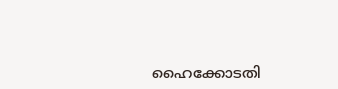ഹൈക്കോടതി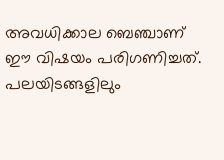അവധിക്കാല ബെഞ്ചാണ് ഈ വിഷയം പരിഗണിച്ചത്.
പലയിടങ്ങളിലും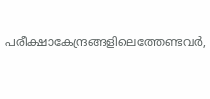പരീക്ഷാകേന്ദ്രങ്ങളിലെത്തേണ്ടവർ,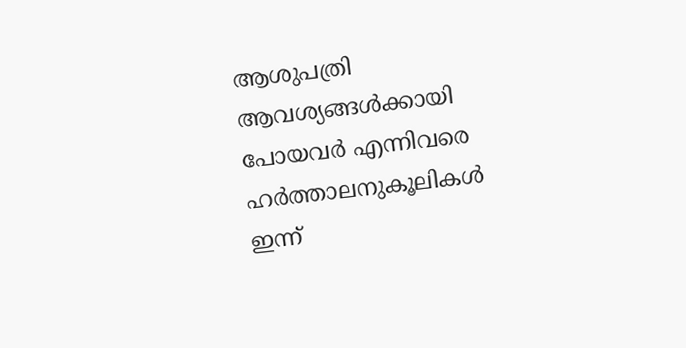ആശുപത്രി ആവശ്യങ്ങൾക്കായി പോയവർ എന്നിവരെ ഹർത്താലനുകൂലികൾ ഇന്ന്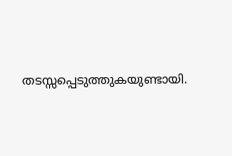തടസ്സപ്പെടുത്തുകയുണ്ടായി.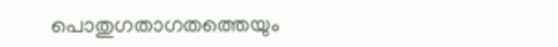പൊതുഗതാഗതത്തെയും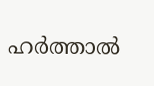ഹർത്താൽ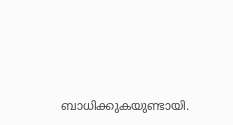ബാധിക്കുകയുണ്ടായി.